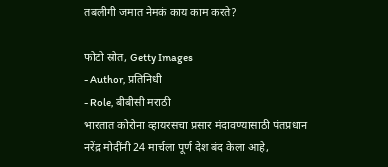तबलीगी जमात नेमकं काय काम करते?

फोटो स्रोत, Getty Images
- Author, प्रतिनिधी
- Role, बीबीसी मराठी
भारतात कोरोना व्हायरसचा प्रसार मंदावण्यासाठी पंतप्रधान नरेंद्र मोदींनी 24 मार्चला पूर्ण देश बंद केला आहे,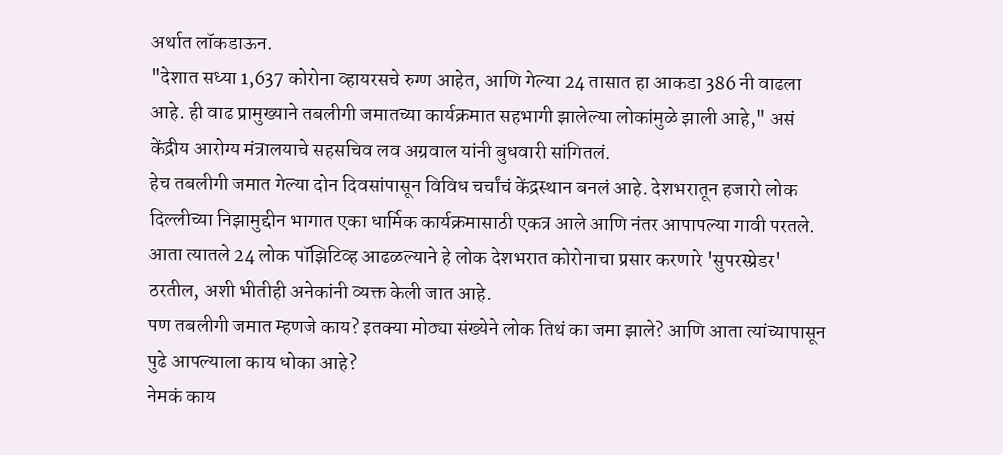अर्थात लॉकडाऊन.
"देशात सध्या 1,637 कोरोना व्हायरसचे रुग्ण आहेत, आणि गेल्या 24 तासात हा आकडा 386 नी वाढला आहे. ही वाढ प्रामुख्याने तबलीगी जमातच्या कार्यक्रमात सहभागी झालेल्या लोकांमुळे झाली आहे," असं केंद्रीय आरोग्य मंत्रालयाचे सहसचिव लव अग्रवाल यांनी बुधवारी सांगितलं.
हेच तबलीगी जमात गेल्या दोन दिवसांपासून विविध चर्चांचं केंद्रस्थान बनलं आहे. देशभरातून हजारो लोक दिल्लीच्या निझामुद्दीन भागात एका धार्मिक कार्यक्रमासाठी एकत्र आले आणि नंतर आपापल्या गावी परतले.
आता त्यातले 24 लोक पॉझिटिव्ह आढळल्याने हे लोक देशभरात कोरोनाचा प्रसार करणारे 'सुपरस्प्रेडर' ठरतील, अशी भीतीही अनेकांनी व्यक्त केली जात आहे.
पण तबलीगी जमात म्हणजे काय? इतक्या मोठ्या संख्येने लोक तिथं का जमा झाले? आणि आता त्यांच्यापासून पुढे आपल्याला काय धोका आहे?
नेमकं काय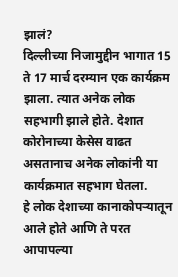झालं?
दिल्लीच्या निजामुद्दीन भागात 15 ते 17 मार्च दरम्यान एक कार्यक्रम झाला. त्यात अनेक लोक सहभागी झाले होते. देशात कोरोनाच्या केसेस वाढत असतानाच अनेक लोकांनी या कार्यक्रमात सहभाग घेतला.
हे लोक देशाच्या कानाकोपऱ्यातून आले होते आणि ते परत आपापल्या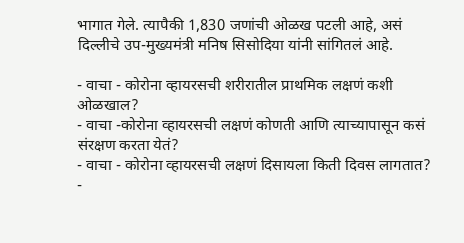भागात गेले. त्यापैकी 1,830 जणांची ओळख पटली आहे, असं दिल्लीचे उप-मुख्यमंत्री मनिष सिसोदिया यांनी सांगितलं आहे.

- वाचा - कोरोना व्हायरसची शरीरातील प्राथमिक लक्षणं कशी ओळखाल?
- वाचा -कोरोना व्हायरसची लक्षणं कोणती आणि त्याच्यापासून कसं संरक्षण करता येतं?
- वाचा - कोरोना व्हायरसची लक्षणं दिसायला किती दिवस लागतात?
-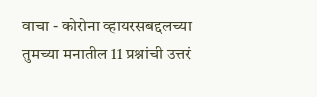वाचा - कोरोना व्हायरसबद्दलच्या तुमच्या मनातील 11 प्रश्नांची उत्तरं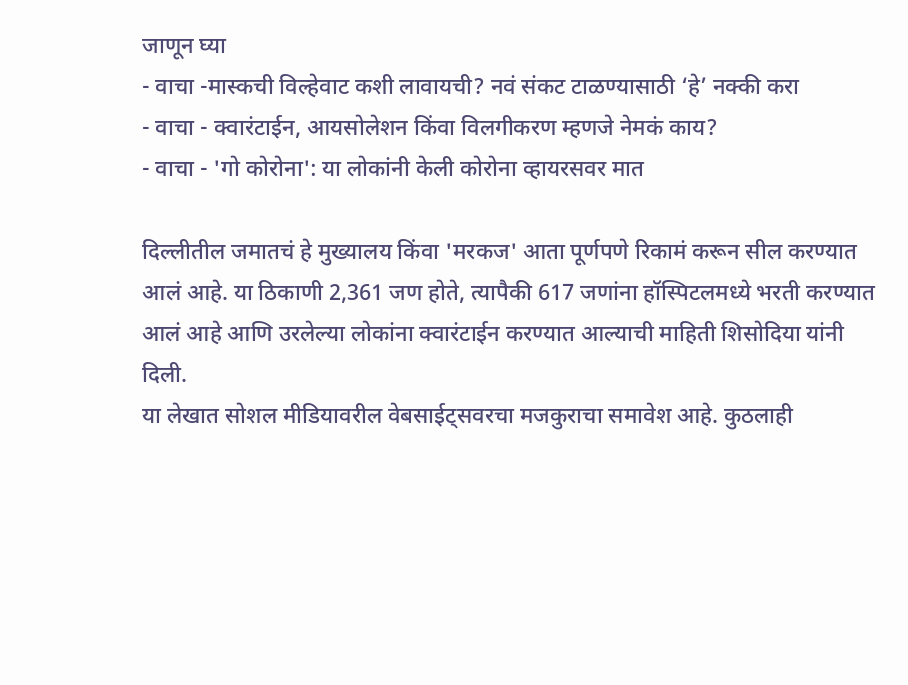जाणून घ्या
- वाचा -मास्कची विल्हेवाट कशी लावायची? नवं संकट टाळण्यासाठी ‘हे’ नक्की करा
- वाचा - क्वारंटाईन, आयसोलेशन किंवा विलगीकरण म्हणजे नेमकं काय?
- वाचा - 'गो कोरोना': या लोकांनी केली कोरोना व्हायरसवर मात

दिल्लीतील जमातचं हे मुख्यालय किंवा 'मरकज' आता पूर्णपणे रिकामं करून सील करण्यात आलं आहे. या ठिकाणी 2,361 जण होते, त्यापैकी 617 जणांना हॉस्पिटलमध्ये भरती करण्यात आलं आहे आणि उरलेल्या लोकांना क्वारंटाईन करण्यात आल्याची माहिती शिसोदिया यांनी दिली.
या लेखात सोशल मीडियावरील वेबसाईट्सवरचा मजकुराचा समावेश आहे. कुठलाही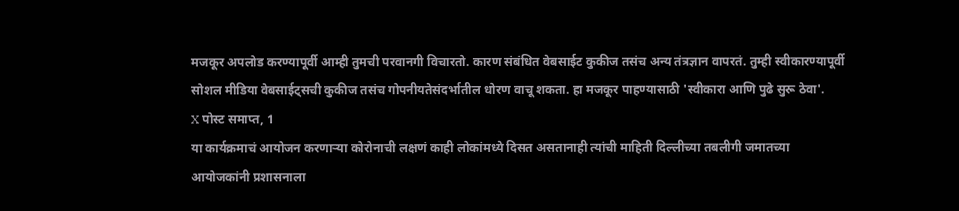मजकूर अपलोड करण्यापूर्वी आम्ही तुमची परवानगी विचारतो. कारण संबंधित वेबसाईट कुकीज तसंच अन्य तंत्रज्ञान वापरतं. तुम्ही स्वीकारण्यापूर्वी सोशल मीडिया वेबसाईट्सची कुकीज तसंच गोपनीयतेसंदर्भातील धोरण वाचू शकता. हा मजकूर पाहण्यासाठी 'स्वीकारा आणि पुढे सुरू ठेवा'.
X पोस्ट समाप्त, 1
या कार्यक्रमाचं आयोजन करणाऱ्या कोरोनाची लक्षणं काही लोकांमध्ये दिसत असतानाही त्यांची माहिती दिल्लीच्या तबलीगी जमातच्या आयोजकांनी प्रशासनाला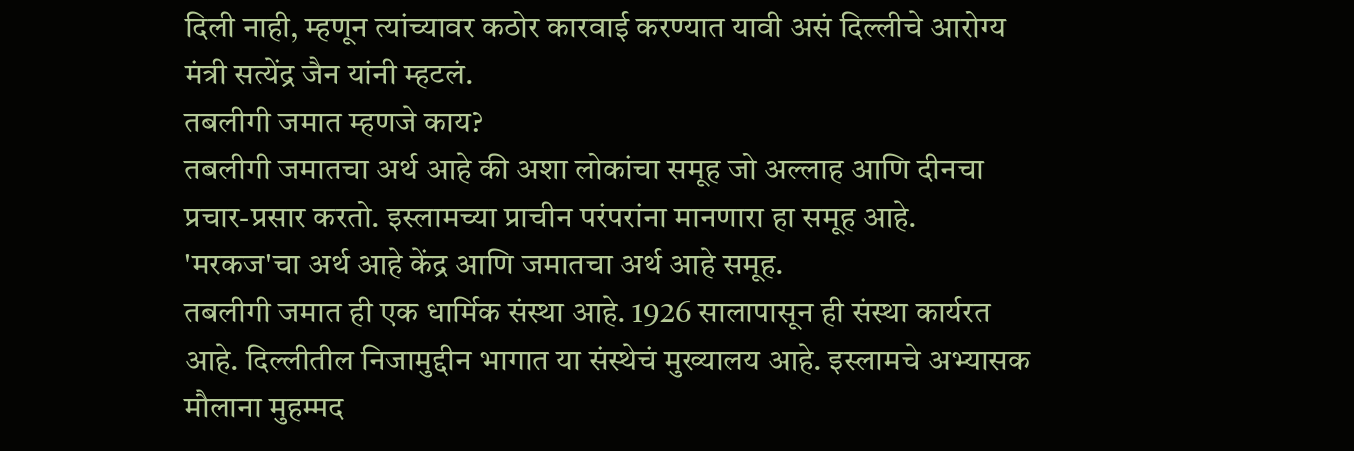दिली नाही, म्हणून त्यांच्यावर कठोर कारवाई करण्यात यावी असं दिल्लीचे आरोग्य मंत्री सत्येंद्र जैन यांनी म्हटलं.
तबलीगी जमात म्हणजे काय?
तबलीगी जमातचा अर्थ आहे की अशा लोकांचा समूह जो अल्लाह आणि दीनचा प्रचार-प्रसार करतो. इस्लामच्या प्राचीन परंपरांना मानणारा हा समूह आहे.
'मरकज'चा अर्थ आहे केंद्र आणि जमातचा अर्थ आहे समूह.
तबलीगी जमात ही एक धार्मिक संस्था आहे. 1926 सालापासून ही संस्था कार्यरत आहे. दिल्लीतील निजामुद्दीन भागात या संस्थेचं मुख्यालय आहे. इस्लामचे अभ्यासक मौलाना मुहम्मद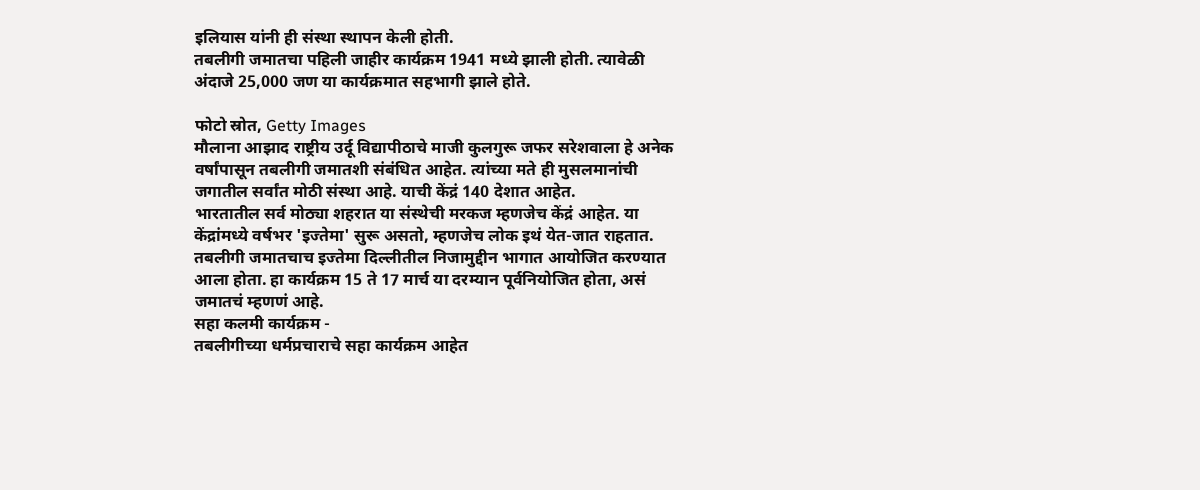इलियास यांनी ही संस्था स्थापन केली होती.
तबलीगी जमातचा पहिली जाहीर कार्यक्रम 1941 मध्ये झाली होती. त्यावेळी अंदाजे 25,000 जण या कार्यक्रमात सहभागी झाले होते.

फोटो स्रोत, Getty Images
मौलाना आझाद राष्ट्रीय उर्दू विद्यापीठाचे माजी कुलगुरू जफर सरेशवाला हे अनेक वर्षांपासून तबलीगी जमातशी संबंधित आहेत. त्यांच्या मते ही मुसलमानांची जगातील सर्वांत मोठी संस्था आहे. याची केंद्रं 140 देशात आहेत.
भारतातील सर्व मोठ्या शहरात या संस्थेची मरकज म्हणजेच केंद्रं आहेत. या केंद्रांमध्ये वर्षभर 'इज्तेमा' सुरू असतो, म्हणजेच लोक इथं येत-जात राहतात.
तबलीगी जमातचाच इज्तेमा दिल्लीतील निजामुद्दीन भागात आयोजित करण्यात आला होता. हा कार्यक्रम 15 ते 17 मार्च या दरम्यान पूर्वनियोजित होता, असं जमातचं म्हणणं आहे.
सहा कलमी कार्यक्रम -
तबलीगीच्या धर्मप्रचाराचे सहा कार्यक्रम आहेत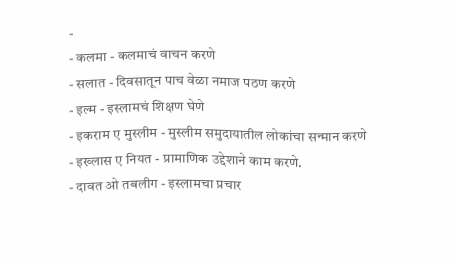-
- कलमा - कलमाचं वाचन करणे
- सलात - दिवसातून पाच वेळा नमाज पठण करणे
- इल्म - इस्लामचं शिक्षण घेणे
- इकराम ए मुस्लीम - मुस्लीम समुदायातील लोकांचा सन्मान करणे
- इख्लास ए नियत - प्रामाणिक उद्देशाने काम करणे.
- दावत ओ तबलीग - इस्लामचा प्रचार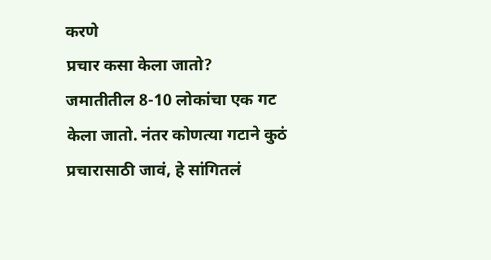करणे
प्रचार कसा केला जातो?
जमातीतील 8-10 लोकांचा एक गट केला जातो. नंतर कोणत्या गटाने कुठं प्रचारासाठी जावं, हे सांगितलं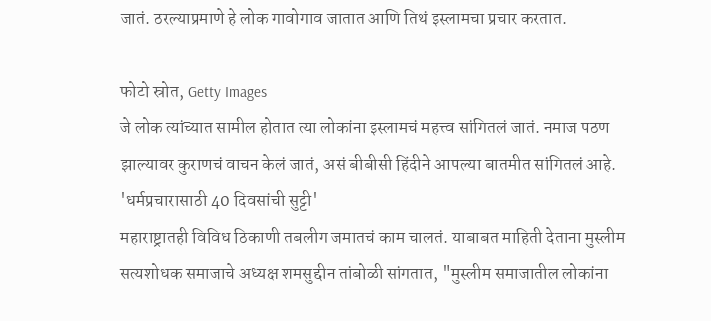जातं. ठरल्याप्रमाणे हे लोक गावोगाव जातात आणि तिथं इस्लामचा प्रचार करतात.

फोटो स्रोत, Getty Images
जे लोक त्यांच्यात सामील होतात त्या लोकांना इस्लामचं महत्त्व सांगितलं जातं. नमाज पठण झाल्यावर कुराणचं वाचन केलं जातं, असं बीबीसी हिंदीने आपल्या बातमीत सांगितलं आहे.
'धर्मप्रचारासाठी 40 दिवसांची सुट्टी'
महाराष्ट्रातही विविध ठिकाणी तबलीग जमातचं काम चालतं. याबाबत माहिती देताना मुस्लीम सत्यशोधक समाजाचे अध्यक्ष शमसुद्दीन तांबोळी सांगतात, "मुस्लीम समाजातील लोकांना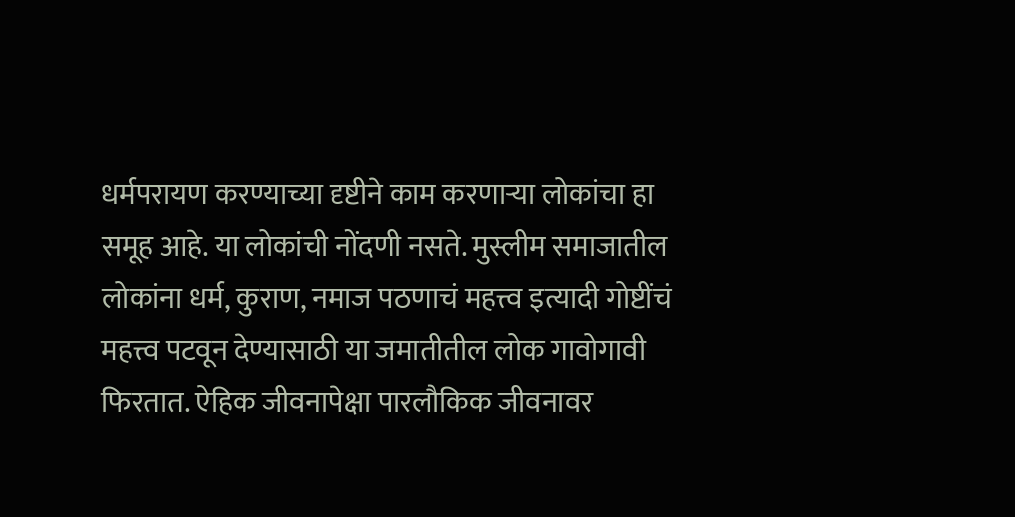धर्मपरायण करण्याच्या दृष्टीने काम करणाऱ्या लोकांचा हा समूह आहे. या लोकांची नोंदणी नसते. मुस्लीम समाजातील लोकांना धर्म, कुराण, नमाज पठणाचं महत्त्व इत्यादी गोष्टींचं महत्त्व पटवून देण्यासाठी या जमातीतील लोक गावोगावी फिरतात. ऐहिक जीवनापेक्षा पारलौकिक जीवनावर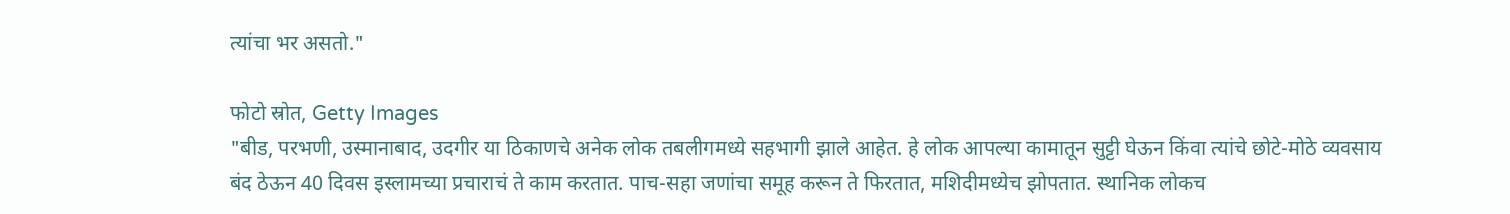त्यांचा भर असतो."

फोटो स्रोत, Getty Images
"बीड, परभणी, उस्मानाबाद, उदगीर या ठिकाणचे अनेक लोक तबलीगमध्ये सहभागी झाले आहेत. हे लोक आपल्या कामातून सुट्टी घेऊन किंवा त्यांचे छोटे-मोठे व्यवसाय बंद ठेऊन 40 दिवस इस्लामच्या प्रचाराचं ते काम करतात. पाच-सहा जणांचा समूह करून ते फिरतात, मशिदीमध्येच झोपतात. स्थानिक लोकच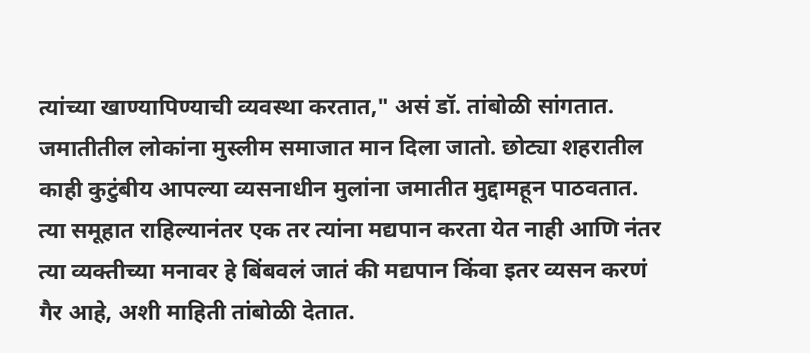त्यांच्या खाण्यापिण्याची व्यवस्था करतात," असं डॉ. तांबोळी सांगतात.
जमातीतील लोकांना मुस्लीम समाजात मान दिला जातो. छोट्या शहरातील काही कुटुंबीय आपल्या व्यसनाधीन मुलांना जमातीत मुद्दामहून पाठवतात. त्या समूहात राहिल्यानंतर एक तर त्यांना मद्यपान करता येत नाही आणि नंतर त्या व्यक्तीच्या मनावर हे बिंबवलं जातं की मद्यपान किंवा इतर व्यसन करणं गैर आहे, अशी माहिती तांबोळी देतात.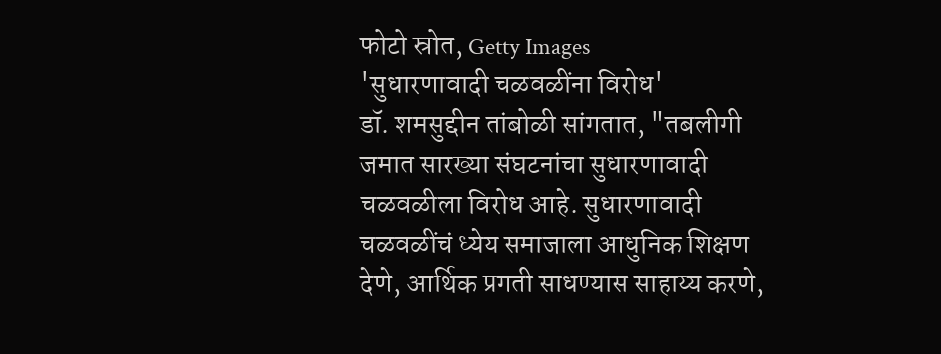फोटो स्रोत, Getty Images
'सुधारणावादी चळवळींना विरोध'
डॉ. शमसुद्दीन तांबोळी सांगतात, "तबलीगी जमात सारख्या संघटनांचा सुधारणावादी चळवळीला विरोध आहे. सुधारणावादी चळवळींचं ध्येय समाजाला आधुनिक शिक्षण देणे, आर्थिक प्रगती साधण्यास साहाय्य करणे,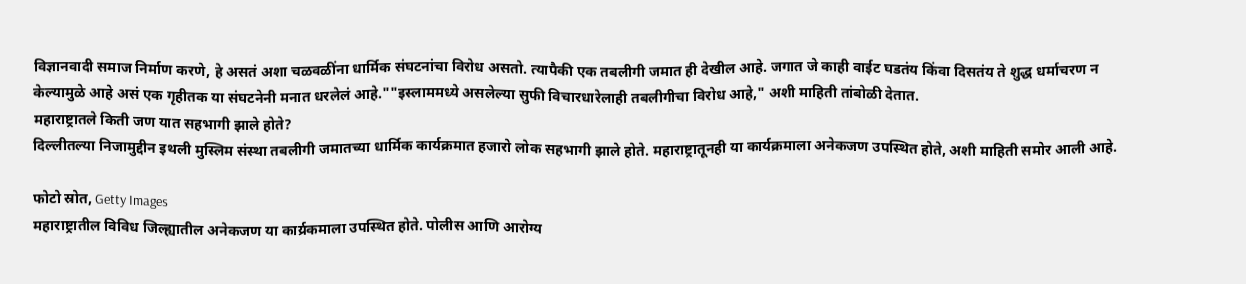विज्ञानवादी समाज निर्माण करणे, हे असतं अशा चळवळींना धार्मिक संघटनांचा विरोध असतो. त्यापैकी एक तबलीगी जमात ही देखील आहे. जगात जे काही वाईट घडतंय किंवा दिसतंय ते शुद्ध धर्माचरण न केल्यामुळे आहे असं एक गृहीतक या संघटनेनी मनात धरलेलं आहे.""इस्लाममध्ये असलेल्या सुफी विचारधारेलाही तबलीगीचा विरोध आहे," अशी माहिती तांबोळी देतात.
महाराष्ट्रातले किती जण यात सहभागी झाले होते?
दिल्लीतल्या निजामुद्दीन इथली मुस्लिम संस्था तबलीगी जमातच्या धार्मिक कार्यक्रमात हजारो लोक सहभागी झाले होते. महाराष्ट्रातूनही या कार्यक्रमाला अनेकजण उपस्थित होते, अशी माहिती समोर आली आहे.

फोटो स्रोत, Getty Images
महाराष्ट्रातील विविध जिल्ह्यातील अनेकजण या कार्य्रकमाला उपस्थित होते. पोलीस आणि आरोग्य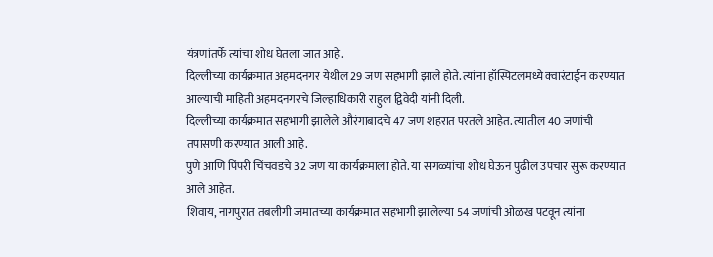यंत्रणांतर्फे त्यांचा शोध घेतला जात आहे.
दिल्लीच्या कार्यक्रमात अहमदनगर येथील 29 जण सहभागी झाले होते. त्यांना हॉस्पिटलमध्ये क्वारंटाईन करण्यात आल्याची माहिती अहमदनगरचे जिल्हाधिकारी राहुल द्विवेदी यांनी दिली.
दिल्लीच्या कार्यक्रमात सहभागी झालेले औरंगाबादचे 47 जण शहरात परतले आहेत. त्यातील 40 जणांची तपासणी करण्यात आली आहे.
पुणे आणि पिंपरी चिंचवडचे 32 जण या कार्यक्रमाला होते. या सगळ्यांचा शोध घेऊन पुढील उपचार सुरू करण्यात आले आहेत.
शिवाय, नागपुरात तबलीगी जमातच्या कार्यक्रमात सहभागी झालेल्या 54 जणांची ओळख पटवून त्यांना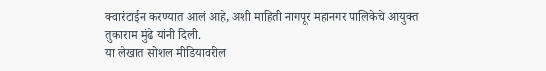क्वारंटाईन करण्यात आलं आहे, अशी माहिती नागपूर महानगर पालिकेचे आयुक्त तुकाराम मुंढे यांनी दिली.
या लेखात सोशल मीडियावरील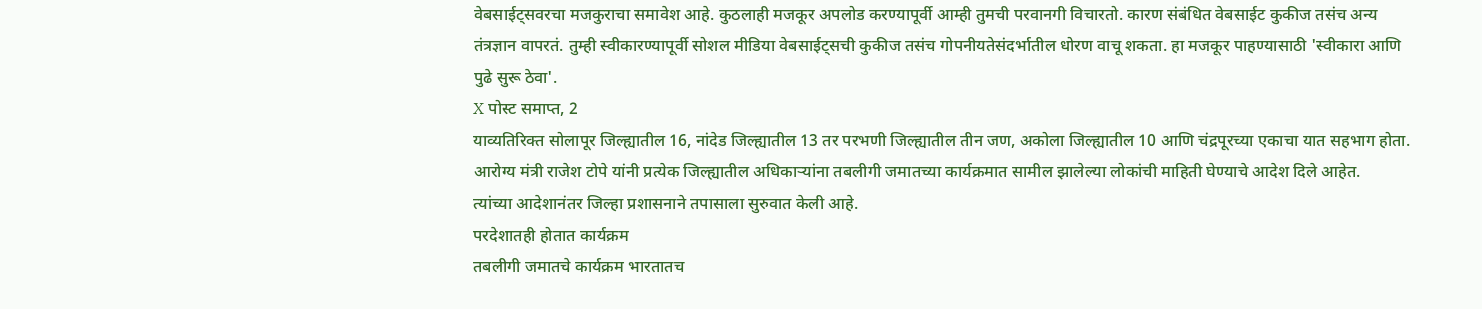वेबसाईट्सवरचा मजकुराचा समावेश आहे. कुठलाही मजकूर अपलोड करण्यापूर्वी आम्ही तुमची परवानगी विचारतो. कारण संबंधित वेबसाईट कुकीज तसंच अन्य तंत्रज्ञान वापरतं. तुम्ही स्वीकारण्यापूर्वी सोशल मीडिया वेबसाईट्सची कुकीज तसंच गोपनीयतेसंदर्भातील धोरण वाचू शकता. हा मजकूर पाहण्यासाठी 'स्वीकारा आणि पुढे सुरू ठेवा'.
X पोस्ट समाप्त, 2
याव्यतिरिक्त सोलापूर जिल्ह्यातील 16, नांदेड जिल्ह्यातील 13 तर परभणी जिल्ह्यातील तीन जण, अकोला जिल्ह्यातील 10 आणि चंद्रपूरच्या एकाचा यात सहभाग होता.
आरोग्य मंत्री राजेश टोपे यांनी प्रत्येक जिल्ह्यातील अधिकाऱ्यांना तबलीगी जमातच्या कार्यक्रमात सामील झालेल्या लोकांची माहिती घेण्याचे आदेश दिले आहेत.
त्यांच्या आदेशानंतर जिल्हा प्रशासनाने तपासाला सुरुवात केली आहे.
परदेशातही होतात कार्यक्रम
तबलीगी जमातचे कार्यक्रम भारतातच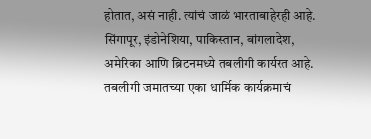होतात, असं नाही. त्यांचं जाळं भारताबाहेरही आहे. सिंगापूर, इंडोनेशिया, पाकिस्तान, बांगलादेश, अमेरिका आणि ब्रिटनमध्ये तबलीगी कार्यरत आहे.
तबलीगी जमातच्या एका धार्मिक कार्यक्रमाचं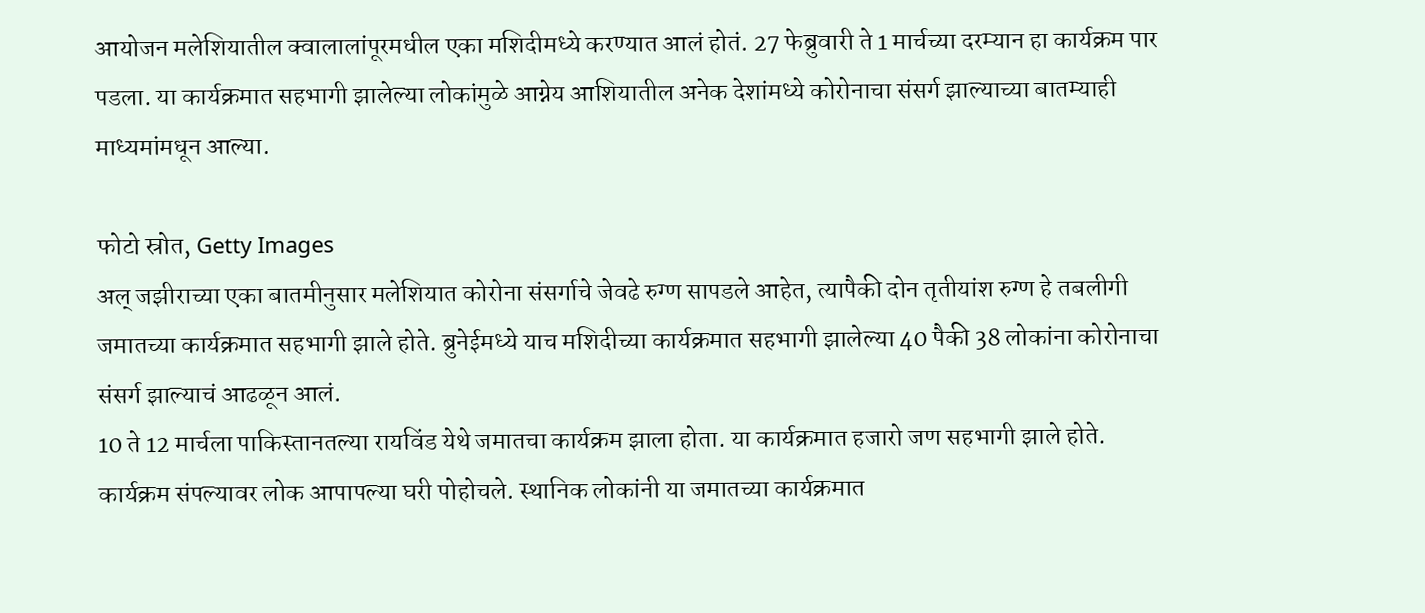आयोजन मलेशियातील क्वालालांपूरमधील एका मशिदीमध्ये करण्यात आलं होतं. 27 फेब्रुवारी ते 1 मार्चच्या दरम्यान हा कार्यक्रम पार पडला. या कार्यक्रमात सहभागी झालेल्या लोकांमुळे आग्नेय आशियातील अनेक देशांमध्ये कोरोनाचा संसर्ग झाल्याच्या बातम्याही माध्यमांमधून आल्या.

फोटो स्रोत, Getty Images
अल् जझीराच्या एका बातमीनुसार मलेशियात कोरोना संसर्गाचे जेवढे रुग्ण सापडले आहेत, त्यापैकी दोन तृतीयांश रुग्ण हे तबलीगी जमातच्या कार्यक्रमात सहभागी झाले होते. ब्रुनेईमध्ये याच मशिदीच्या कार्यक्रमात सहभागी झालेल्या 40 पैकी 38 लोकांना कोरोनाचा संसर्ग झाल्याचं आढळून आलं.
10 ते 12 मार्चला पाकिस्तानतल्या रायविंड येथे जमातचा कार्यक्रम झाला होता. या कार्यक्रमात हजारो जण सहभागी झाले होते. कार्यक्रम संपल्यावर लोक आपापल्या घरी पोहोचले. स्थानिक लोकांनी या जमातच्या कार्यक्रमात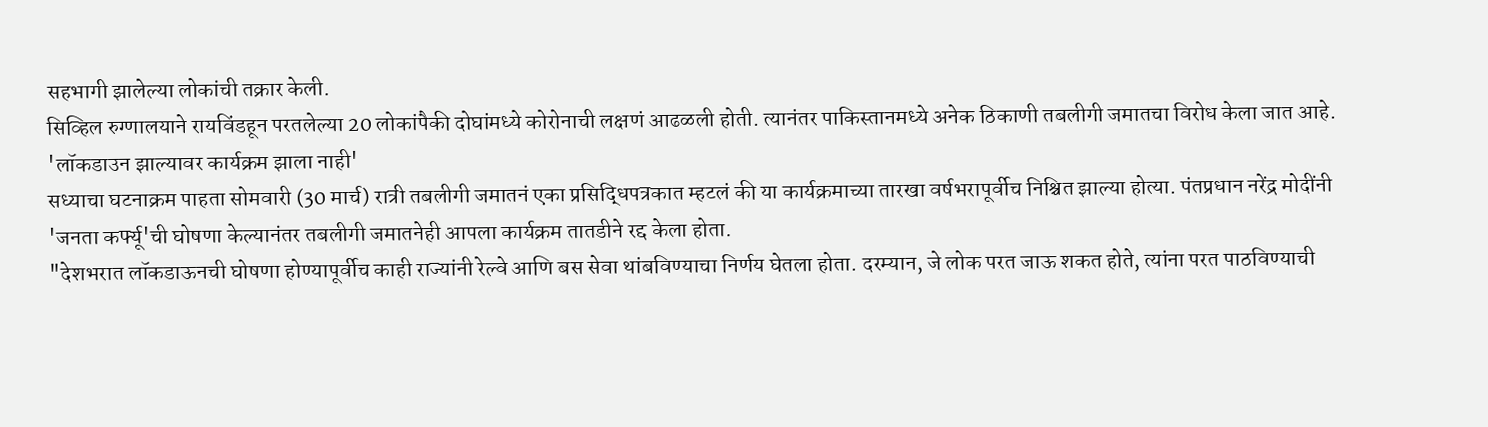सहभागी झालेल्या लोकांची तक्रार केली.
सिव्हिल रुग्णालयाने रायविंडहून परतलेल्या 20 लोकांपैकी दोघांमध्ये कोरोनाची लक्षणं आढळली होती. त्यानंतर पाकिस्तानमध्ये अनेक ठिकाणी तबलीगी जमातचा विरोध केला जात आहे.
'लॉकडाउन झाल्यावर कार्यक्रम झाला नाही'
सध्याचा घटनाक्रम पाहता सोमवारी (30 मार्च) रात्री तबलीगी जमातनं एका प्रसिद्धिपत्रकात म्हटलं की या कार्यक्रमाच्या तारखा वर्षभरापूर्वीच निश्चित झाल्या होत्या. पंतप्रधान नरेंद्र मोदींनी 'जनता कर्फ्यू'ची घोषणा केल्यानंतर तबलीगी जमातनेही आपला कार्यक्रम तातडीने रद्द केला होता.
"देशभरात लॉकडाऊनची घोषणा होण्यापूर्वीच काही राज्यांनी रेल्वे आणि बस सेवा थांबविण्याचा निर्णय घेतला होता. दरम्यान, जे लोक परत जाऊ शकत होते, त्यांना परत पाठविण्याची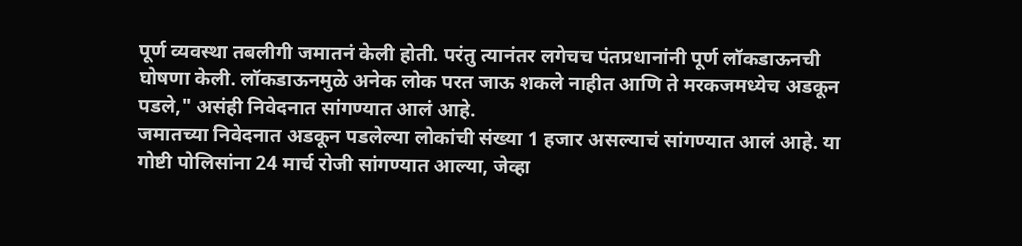पूर्ण व्यवस्था तबलीगी जमातनं केली होती. परंतु त्यानंतर लगेचच पंतप्रधानांनी पूर्ण लॉकडाऊनची घोषणा केली. लॉकडाऊनमुळे अनेक लोक परत जाऊ शकले नाहीत आणि ते मरकजमध्येच अडकून पडले," असंही निवेदनात सांगण्यात आलं आहे.
जमातच्या निवेदनात अडकून पडलेल्या लोकांची संख्या 1 हजार असल्याचं सांगण्यात आलं आहे. या गोष्टी पोलिसांना 24 मार्च रोजी सांगण्यात आल्या, जेव्हा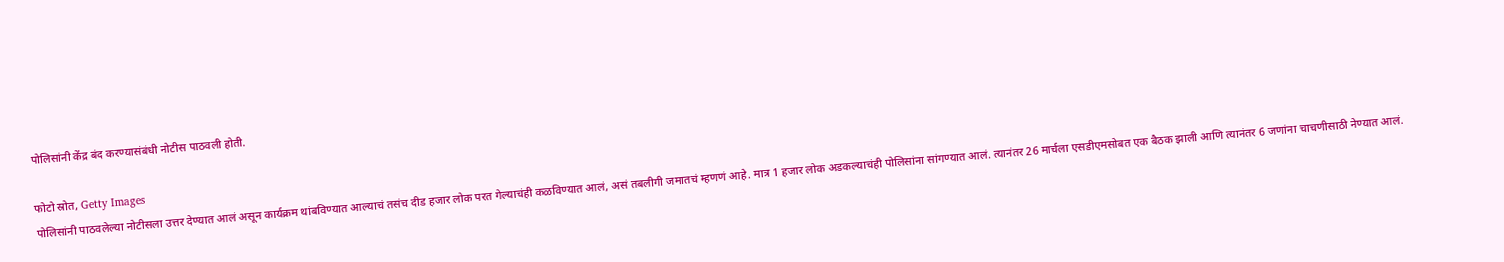पोलिसांनी केंद्र बंद करण्यासंबंधी नोटीस पाठवली होती.

फोटो स्रोत, Getty Images
पोलिसांनी पाठवलेल्या नोटीसला उत्तर देण्यात आलं असून कार्यक्रम थांबविण्यात आल्याचं तसंच दीड हजार लोक परत गेल्याचंही कळविण्यात आलं, असं तबलीगी जमातचं म्हणणं आहे. मात्र 1 हजार लोक अडकल्याचंही पोलिसांना सांगण्यात आलं. त्यानंतर 26 मार्चला एसडीएमसोबत एक बैठक झाली आणि त्यानंतर 6 जणांना चाचणीसाठी नेण्यात आलं.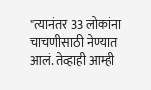"त्यानंतर 33 लोकांना चाचणीसाठी नेण्यात आलं. तेव्हाही आम्ही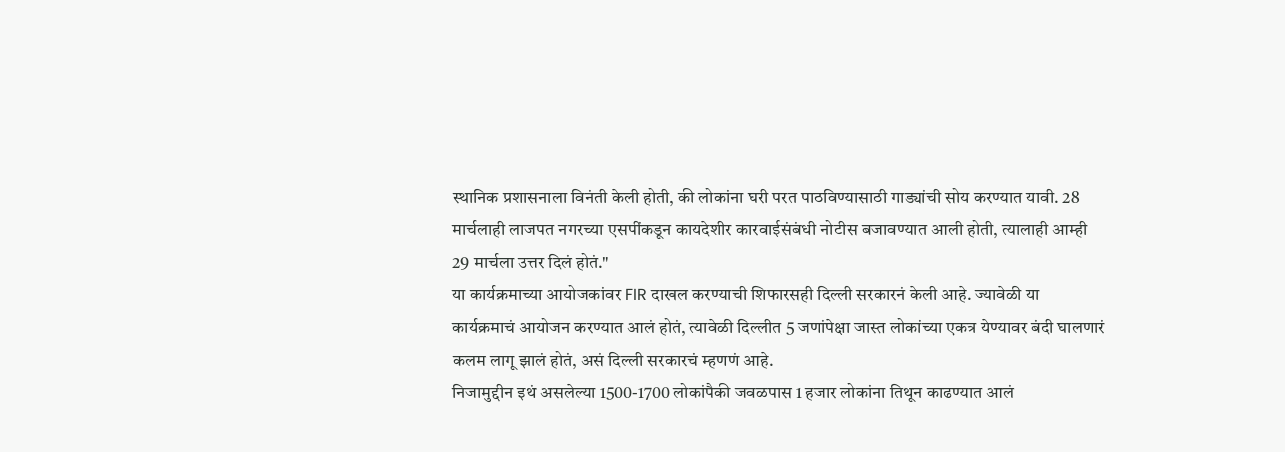स्थानिक प्रशासनाला विनंती केली होती, की लोकांना घरी परत पाठविण्यासाठी गाड्यांची सोय करण्यात यावी. 28 मार्चलाही लाजपत नगरच्या एसपींकडून कायदेशीर कारवाईसंबंधी नोटीस बजावण्यात आली होती, त्यालाही आम्ही 29 मार्चला उत्तर दिलं होतं."
या कार्यक्रमाच्या आयोजकांवर FIR दाखल करण्याची शिफारसही दिल्ली सरकारनं केली आहे. ज्यावेळी या कार्यक्रमाचं आयोजन करण्यात आलं होतं, त्यावेळी दिल्लीत 5 जणांपेक्षा जास्त लोकांच्या एकत्र येण्यावर बंदी घालणारं कलम लागू झालं होतं, असं दिल्ली सरकारचं म्हणणं आहे.
निजामुद्दीन इथं असलेल्या 1500-1700 लोकांपैकी जवळपास 1 हजार लोकांना तिथून काढण्यात आलं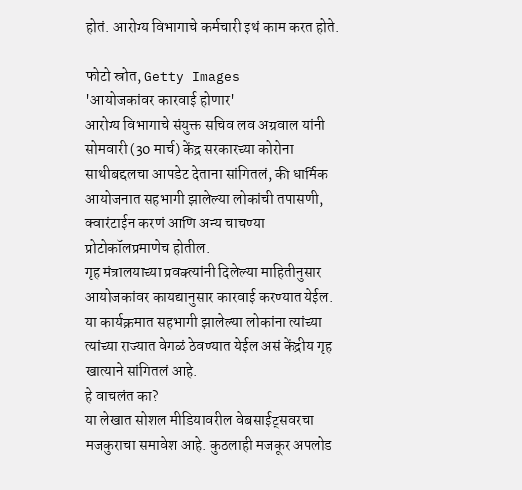होतं. आरोग्य विभागाचे कर्मचारी इथं काम करत होते.

फोटो स्रोत, Getty Images
'आयोजकांवर कारवाई होणार'
आरोग्य विभागाचे संयुक्त सचिव लव अग्रवाल यांनी सोमवारी (30 मार्च) केंद्र सरकारच्या कोरोना साथीबद्दलचा आपडेट देताना सांगितलं, की धार्मिक आयोजनात सहभागी झालेल्या लोकांची तपासणी, क्वारंटाईन करणं आणि अन्य चाचण्या प्रोटोकॉलप्रमाणेच होतील.
गृह मंत्रालयाच्या प्रवक्त्यांनी दिलेल्या माहितीनुसार आयोजकांवर कायद्यानुसार कारवाई करण्यात येईल. या कार्यक्रमात सहभागी झालेल्या लोकांना त्यांच्या त्यांच्या राज्यात वेगळं ठेवण्यात येईल असं केंद्रीय गृह खात्याने सांगितलं आहे.
हे वाचलंत का?
या लेखात सोशल मीडियावरील वेबसाईट्सवरचा मजकुराचा समावेश आहे. कुठलाही मजकूर अपलोड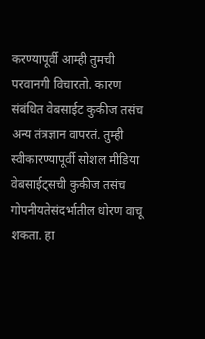करण्यापूर्वी आम्ही तुमची परवानगी विचारतो. कारण संबंधित वेबसाईट कुकीज तसंच अन्य तंत्रज्ञान वापरतं. तुम्ही स्वीकारण्यापूर्वी सोशल मीडिया वेबसाईट्सची कुकीज तसंच गोपनीयतेसंदर्भातील धोरण वाचू शकता. हा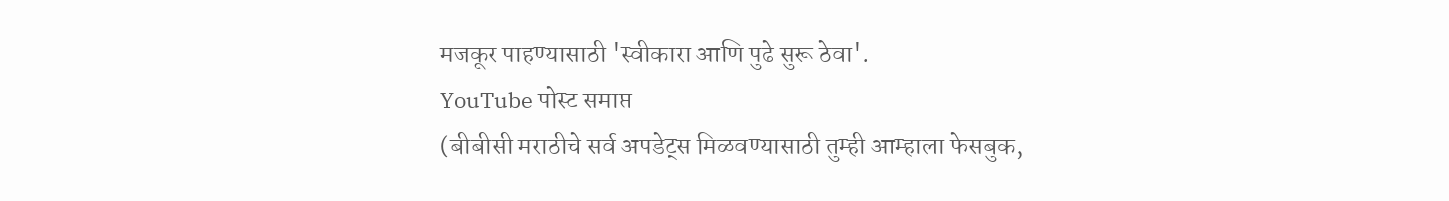मजकूर पाहण्यासाठी 'स्वीकारा आणि पुढे सुरू ठेवा'.
YouTube पोस्ट समाप्त
(बीबीसी मराठीचे सर्व अपडेट्स मिळवण्यासाठी तुम्ही आम्हाला फेसबुक,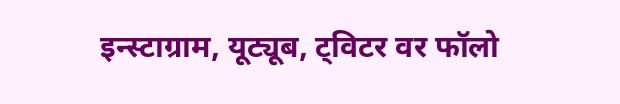इन्स्टाग्राम, यूट्यूब, ट्विटर वर फॉलो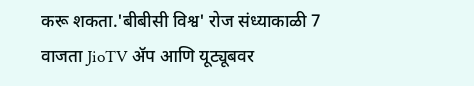करू शकता.'बीबीसी विश्व' रोज संध्याकाळी 7 वाजता JioTV ॲप आणि यूट्यूबवर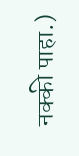नक्की पाहा.)